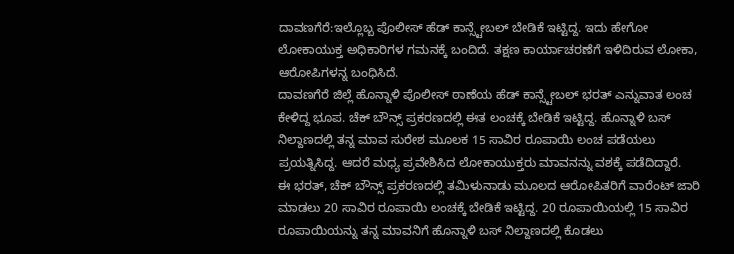ದಾವಣಗೆರೆ:ಇಲ್ಲೊಬ್ಬ ಪೊಲೀಸ್ ಹೆಡ್ ಕಾನ್ಸ್ಟೇಬಲ್ ಬೇಡಿಕೆ ಇಟ್ಟಿದ್ದ. ಇದು ಹೇಗೋ ಲೋಕಾಯುಕ್ತ ಅಧಿಕಾರಿಗಳ ಗಮನಕ್ಕೆ ಬಂದಿದೆ. ತಕ್ಷಣ ಕಾರ್ಯಾಚರಣೆಗೆ ಇಳಿದಿರುವ ಲೋಕಾ, ಆರೋಪಿಗಳನ್ನ ಬಂಧಿಸಿದೆ.
ದಾವಣಗೆರೆ ಜಿಲ್ಲೆ ಹೊನ್ನಾಳಿ ಪೊಲೀಸ್ ಠಾಣೆಯ ಹೆಡ್ ಕಾನ್ಸ್ಟೇಬಲ್ ಭರತ್ ಎನ್ನುವಾತ ಲಂಚ ಕೇಳಿದ್ದ ಭೂಪ. ಚೆಕ್ ಬೌನ್ಸ್ ಪ್ರಕರಣದಲ್ಲಿ ಈತ ಲಂಚಕ್ಕೆ ಬೇಡಿಕೆ ಇಟ್ಟಿದ್ದ. ಹೊನ್ನಾಳಿ ಬಸ್ ನಿಲ್ದಾಣದಲ್ಲಿ ತನ್ನ ಮಾವ ಸುರೇಶ ಮೂಲಕ 15 ಸಾವಿರ ರೂಪಾಯಿ ಲಂಚ ಪಡೆಯಲು ಪ್ರಯತ್ನಿಸಿದ್ದ. ಆದರೆ ಮಧ್ಯ ಪ್ರವೇಶಿಸಿದ ಲೋಕಾಯುಕ್ತರು ಮಾವನನ್ನು ವಶಕ್ಕೆ ಪಡೆದಿದ್ದಾರೆ.
ಈ ಭರತ್, ಚೆಕ್ ಬೌನ್ಸ್ ಪ್ರಕರಣದಲ್ಲಿ ತಮಿಳುನಾಡು ಮೂಲದ ಆರೋಪಿತರಿಗೆ ವಾರೆಂಟ್ ಜಾರಿ ಮಾಡಲು 20 ಸಾವಿರ ರೂಪಾಯಿ ಲಂಚಕ್ಕೆ ಬೇಡಿಕೆ ಇಟ್ಟಿದ್ದ. 20 ರೂಪಾಯಿಯಲ್ಲಿ 15 ಸಾವಿರ ರೂಪಾಯಿಯನ್ನು ತನ್ನ ಮಾವನಿಗೆ ಹೊನ್ನಾಳಿ ಬಸ್ ನಿಲ್ದಾಣದಲ್ಲಿ ಕೊಡಲು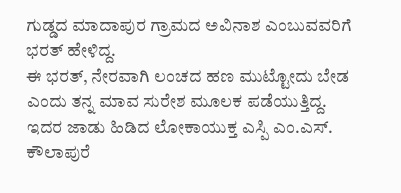ಗುಡ್ಡದ ಮಾದಾಪುರ ಗ್ರಾಮದ ಅವಿನಾಶ ಎಂಬುವವರಿಗೆ ಭರತ್ ಹೇಳಿದ್ದ.
ಈ ಭರತ್, ನೇರವಾಗಿ ಲಂಚದ ಹಣ ಮುಟ್ಟೋದು ಬೇಡ ಎಂದು ತನ್ನ ಮಾವ ಸುರೇಶ ಮೂಲಕ ಪಡೆಯುತ್ತಿದ್ದ. ಇದರ ಜಾಡು ಹಿಡಿದ ಲೋಕಾಯುಕ್ತ ಎಸ್ಪಿ ಎಂ.ಎಸ್. ಕೌಲಾಪುರೆ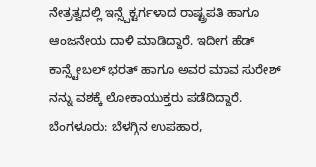ನೇತ್ರತ್ವದಲ್ಲಿ ಇನ್ಸ್ಪೆಕ್ಟರ್ಗಳಾದ ರಾಷ್ಟ್ರಪತಿ ಹಾಗೂ ಆಂಜನೇಯ ದಾಳಿ ಮಾಡಿದ್ದಾರೆ. ಇದೀಗ ಹೆಡ್ ಕಾನ್ಸ್ಟೇಬಲ್ ಭರತ್ ಹಾಗೂ ಅವರ ಮಾವ ಸುರೇಶ್ ನನ್ನು ವಶಕ್ಕೆ ಲೋಕಾಯುಕ್ತರು ಪಡೆದಿದ್ದಾರೆ.
ಬೆಂಗಳೂರು: ಬೆಳಗ್ಗಿನ ಉಪಹಾರ,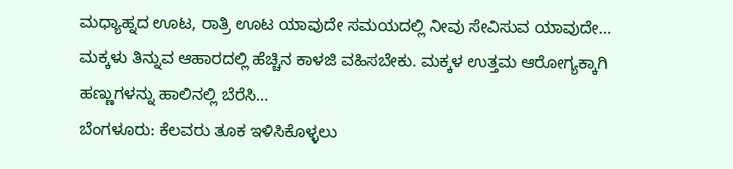ಮಧ್ಯಾಹ್ನದ ಊಟ, ರಾತ್ರಿ ಊಟ ಯಾವುದೇ ಸಮಯದಲ್ಲಿ ನೀವು ಸೇವಿಸುವ ಯಾವುದೇ…
ಮಕ್ಕಳು ತಿನ್ನುವ ಆಹಾರದಲ್ಲಿ ಹೆಚ್ಚಿನ ಕಾಳಜಿ ವಹಿಸಬೇಕು. ಮಕ್ಕಳ ಉತ್ತಮ ಆರೋಗ್ಯಕ್ಕಾಗಿ ಹಣ್ಣುಗಳನ್ನು ಹಾಲಿನಲ್ಲಿ ಬೆರೆಸಿ…
ಬೆಂಗಳೂರು: ಕೆಲವರು ತೂಕ ಇಳಿಸಿಕೊಳ್ಳಲು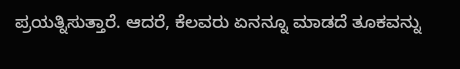ಪ್ರಯತ್ನಿಸುತ್ತಾರೆ. ಆದರೆ, ಕೆಲವರು ಏನನ್ನೂ ಮಾಡದೆ ತೂಕವನ್ನು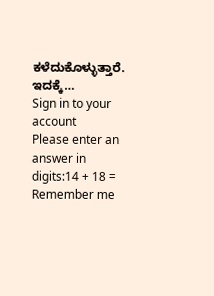ಕಳೆದುಕೊಳ್ಳುತ್ತಾರೆ. ಇದಕ್ಕೆ…
Sign in to your account
Please enter an answer in digits:14 + 18 =
Remember me